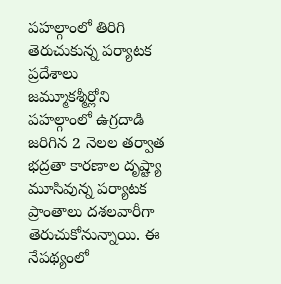పహల్గాంలో తిరిగి తెరుచుకున్న పర్యాటక ప్రదేశాలు
జమ్మూకశ్మీర్లోని పహల్గాంలో ఉగ్రదాడి జరిగిన 2 నెలల తర్వాత భద్రతా కారణాల దృష్ట్యా మూసివున్న పర్యాటక ప్రాంతాలు దశలవారీగా తెరుచుకోనున్నాయి. ఈ నేపథ్యంలో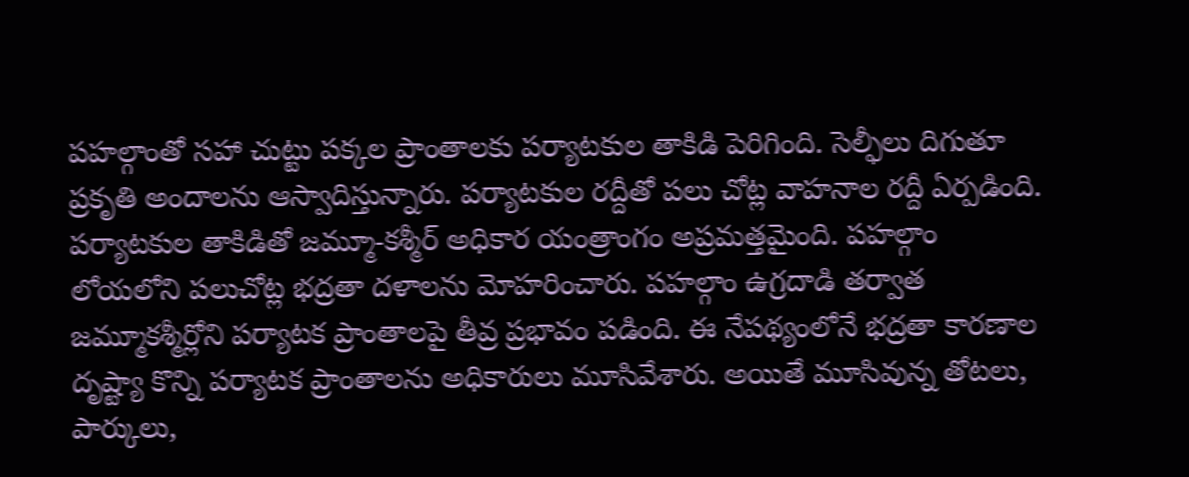పహల్గాంతో సహా చుట్టు పక్కల ప్రాంతాలకు పర్యాటకుల తాకిడి పెరిగింది. సెల్ఫీలు దిగుతూ ప్రకృతి అందాలను ఆస్వాదిస్తున్నారు. పర్యాటకుల రద్దీతో పలు చోట్ల వాహనాల రద్దీ ఏర్పడింది.
పర్యాటకుల తాకిడితో జమ్మూ-కశ్మీర్ అధికార యంత్రాంగం అప్రమత్తమైంది. పహల్గాం లోయలోని పలుచోట్ల భద్రతా దళాలను మోహరించారు. పహల్గాం ఉగ్రదాడి తర్వాత జమ్మూకశ్మీర్లోని పర్యాటక ప్రాంతాలపై తీవ్ర ప్రభావం పడింది. ఈ నేపథ్యంలోనే భద్రతా కారణాల దృష్ట్యా కొన్ని పర్యాటక ప్రాంతాలను అధికారులు మూసివేశారు. అయితే మూసివున్న తోటలు, పార్కులు,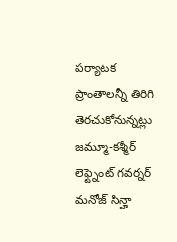పర్యాటక ప్రాంతాలన్నీ తిరిగి తెరచుకోనున్నట్లు జమ్మూ-కశ్మీర్ లెఫ్ట్నెంట్ గవర్నర్ మనోజ్ సిన్హా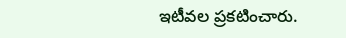ఇటీవల ప్రకటించారు.